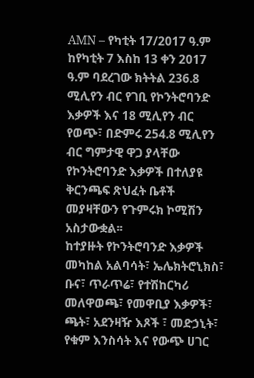AMN – የካቲት 17/2017 ዓ.ም
ከየካቲት 7 እስከ 13 ቀን 2017 ዓ.ም ባደረገው ክትትል 236.8 ሚሊየን ብር የገቢ የኮንትሮባንድ እቃዎች እና 18 ሚሊየን ብር የወጭ፣ በድምሩ 254.8 ሚሊየን ብር ግምታዊ ዋጋ ያላቸው የኮንትሮባንድ እቃዎች በተለያዩ ቅርንጫፍ ጽህፈት ቤቶች መያዛቸውን የጉምሩክ ኮሚሽን አስታውቋል፡፡
ከተያዙት የኮንትሮባንድ እቃዎች መካከል አልባሳት፣ ኤሌክትሮኒክስ፣ ቡና፣ ጥራጥሬ፣ የተሽከርካሪ መለዋወጫ፣ የመዋቢያ እቃዎች፣ ጫት፣ አደንዛዥ እጾች ፣ መድኃኒት፣ የቁም እንስሳት እና የውጭ ሀገር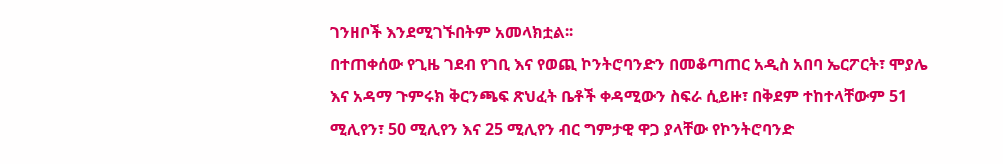ገንዘቦች እንደሚገኙበትም አመላክቷል፡፡
በተጠቀሰው የጊዜ ገደብ የገቢ እና የወጪ ኮንትሮባንድን በመቆጣጠር አዲስ አበባ ኤርፖርት፣ ሞያሌ እና አዳማ ጉምሩክ ቅርንጫፍ ጽህፈት ቤቶች ቀዳሚውን ስፍራ ሲይዙ፣ በቅደም ተከተላቸውም 51 ሚሊየን፣ 50 ሚሊየን እና 25 ሚሊየን ብር ግምታዊ ዋጋ ያላቸው የኮንትሮባንድ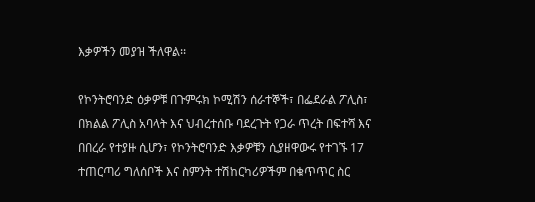እቃዎችን መያዝ ችለዋል፡፡

የኮንትሮባንድ ዕቃዎቹ በጉምሩክ ኮሚሽን ሰራተኞች፣ በፌደራል ፖሊስ፣ በክልል ፖሊስ አባላት እና ህብረተሰቡ ባደረጉት የጋራ ጥረት በፍተሻ እና በበረራ የተያዙ ሲሆን፣ የኮንትሮባንድ እቃዎቹን ሲያዘዋውሩ የተገኙ 17 ተጠርጣሪ ግለሰቦች እና ስምንት ተሽከርካሪዎችም በቁጥጥር ስር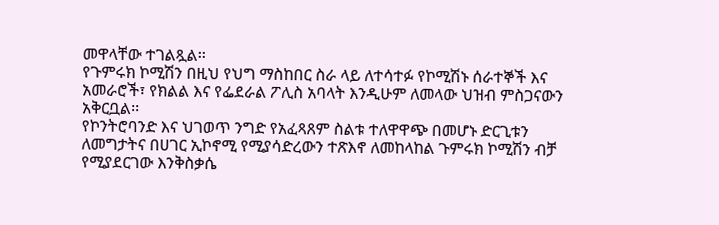መዋላቸው ተገልጿል፡፡
የጉምሩክ ኮሚሽን በዚህ የህግ ማስከበር ስራ ላይ ለተሳተፉ የኮሚሽኑ ሰራተኞች እና አመራሮች፣ የክልል እና የፌደራል ፖሊስ አባላት እንዲሁም ለመላው ህዝብ ምስጋናውን አቅርቧል፡፡
የኮንትሮባንድ እና ህገወጥ ንግድ የአፈጻጸም ስልቱ ተለዋዋጭ በመሆኑ ድርጊቱን ለመግታትና በሀገር ኢኮኖሚ የሚያሳድረውን ተጽእኖ ለመከላከል ጉምሩክ ኮሚሽን ብቻ የሚያደርገው እንቅስቃሴ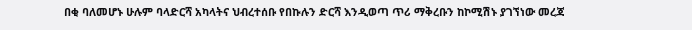በቂ ባለመሆኑ ሁሉም ባላድርሻ አካላትና ህብረተሰቡ የበኩሉን ድርሻ እንዲወጣ ጥሪ ማቅረቡን ከኮሚሽኑ ያገኘነው መረጃ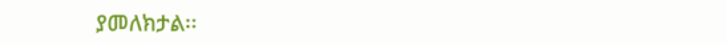ያመለክታል፡፡